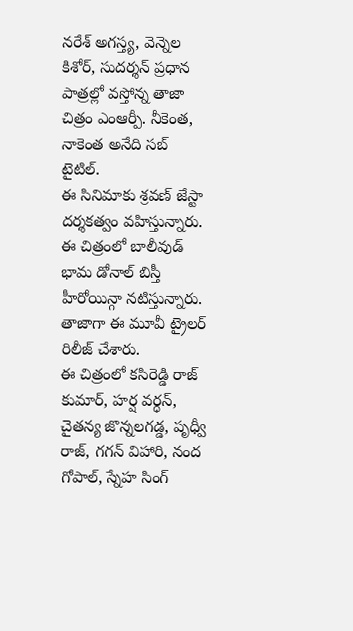నరేశ్ అగస్త్య, వెన్నెల కిశోర్, సుదర్శన్ ప్రధాన పాత్రల్లో వస్తోన్న తాజా చిత్రం ఎంఆర్పీ. నీకెంత, నాకెంత అనేది సబ్ టైటిల్.
ఈ సినిమాకు శ్రవణ్ జేస్టా దర్శకత్వం వహిస్తున్నారు.
ఈ చిత్రంలో బాలీవుడ్ భామ డోనాల్ బిస్తీ హీరోయిన్గా నటిస్తున్నారు.
తాజాగా ఈ మూవీ ట్రైలర్ రిలీజ్ చేశారు.
ఈ చిత్రంలో కసిరెడ్డి రాజ్ కుమార్, హర్ష వర్ధన్, చైతన్య జొన్నలగడ్డ, పృధ్వీ రాజ్, గగన్ విహారి, నంద గోపాల్, స్నేహ సింగ్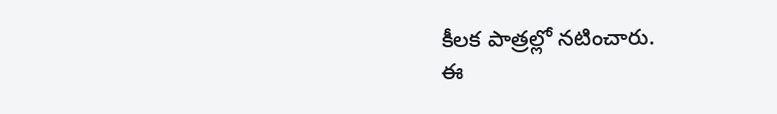కీలక పాత్రల్లో నటించారు.
ఈ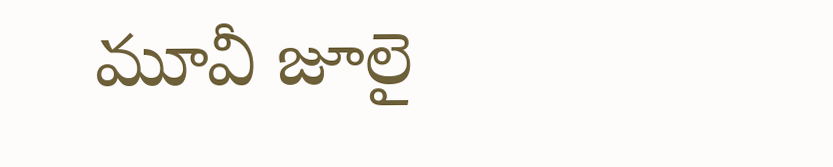మూవీ జూలై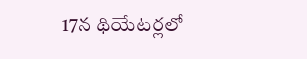17న థియేటర్లలో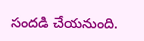సందడి చేయనుంది.